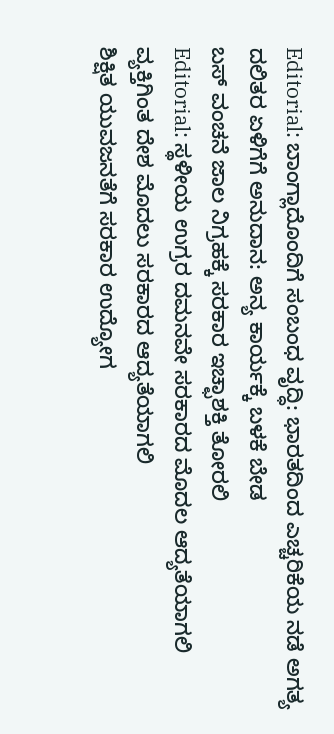Editorial: ಬಾಂಗ್ಲಾದೊಂದಿಗೆ ಸಂಬಂಧ ವೃದ್ಧಿ: ಭಾರತದಿಂದ ಎಚ್ಚರಿಕೆಯ ನಡೆ ಅಗತ್ಯ
ದಲಿತರ ಏಳಿಗೆಗೆ ಅನುದಾನ: ಅನ್ಯ ಕಾರ್ಯಕ್ಕೆ ಬಳಕೆ ಬೇಡ
ಬಸ್ ವಂಚನೆ ಜಾಲ ನಿಗ್ರಹಕ್ಕೆ ಸರಕಾರ ಇಚ್ಛಾಶಕ್ತಿ ತೋರಲಿ
Editorial: ಸ್ಥಳೀಯ ಉಗ್ರರ ದಮನವೇ ಸರಕಾರದ ಮೊದಲ ಆದ್ಯತೆಯಾಗಲಿ
ವ್ಯಕ್ತಿಗಿಂತ ದೇಶ ಮೊದಲು ಸರಕಾರದ ಆದ್ಯತೆಯಾಗಲಿ
ಶಿಕ್ಷಿತ ಯುವಜನತೆಗೆ ಸರಕಾರ ಉದ್ಯೋಗ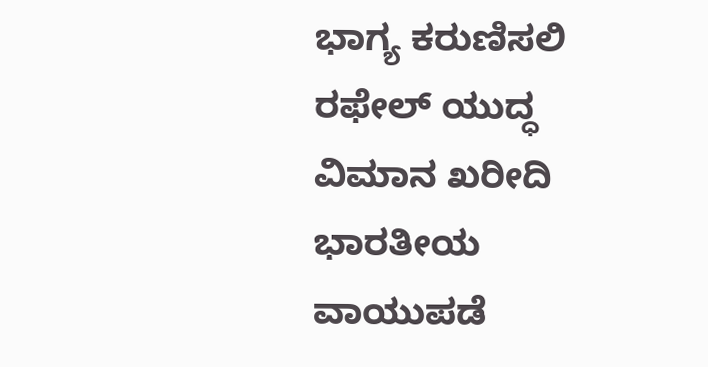ಭಾಗ್ಯ ಕರುಣಿಸಲಿ
ರಫೇಲ್ ಯುದ್ಧ ವಿಮಾನ ಖರೀದಿ ಭಾರತೀಯ ವಾಯುಪಡೆ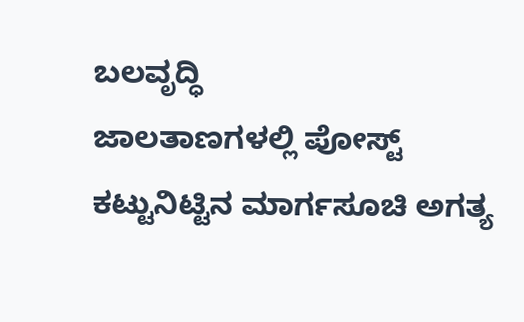ಬಲವೃದ್ಧಿ
ಜಾಲತಾಣಗಳಲ್ಲಿ ಪೋಸ್ಟ್ ಕಟ್ಟುನಿಟ್ಟಿನ ಮಾರ್ಗಸೂಚಿ ಅಗತ್ಯ